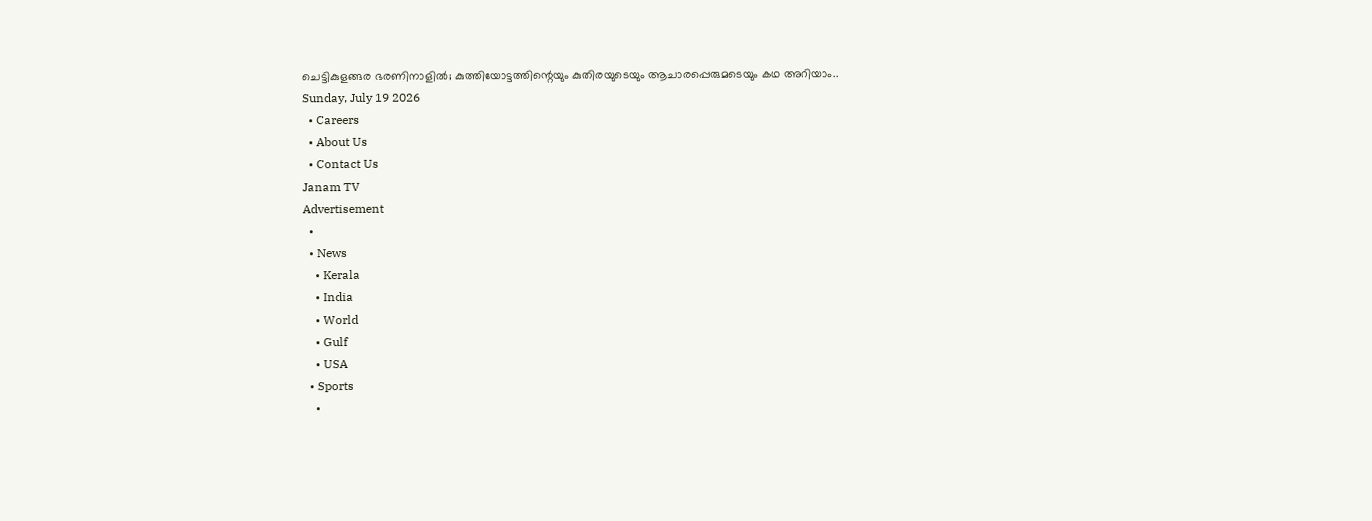ചെട്ടികുളങ്ങര ഭരണിനാളിൽ; കുത്തിയോട്ടത്തിന്റെയും കുതിരയുടെയും ആചാരപ്പെരുമടെയും കഥ അറിയാം..
Sunday, July 19 2026
  • Careers
  • About Us
  • Contact Us
Janam TV
Advertisement
  •
  • News
    • Kerala
    • India
    • World
    • Gulf
    • USA
  • Sports
    •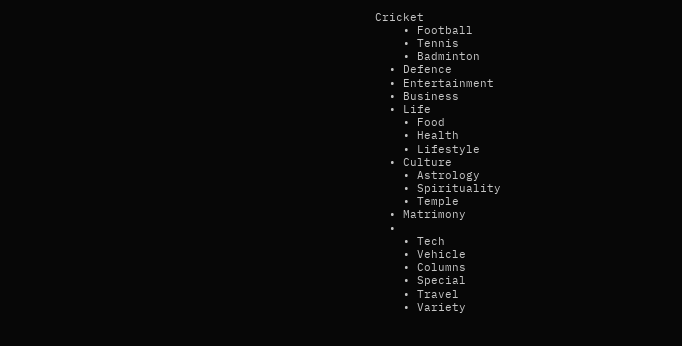Cricket
    • Football
    • Tennis
    • Badminton
  • Defence
  • Entertainment
  • Business
  • Life
    • Food
    • Health
    • Lifestyle
  • Culture
    • Astrology
    • Spirituality
    • Temple
  • Matrimony
  •
    • Tech
    • Vehicle
    • Columns
    • Special
    • Travel
    • Variety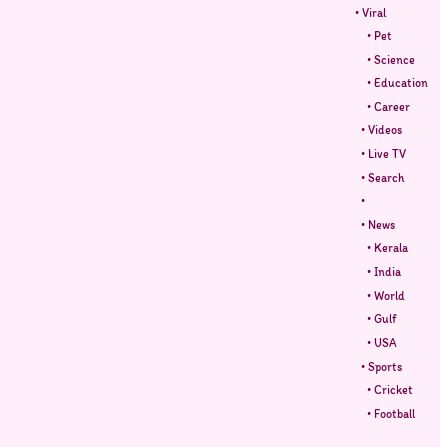• Viral
    • Pet
    • Science
    • Education
    • Career
  • Videos
  • Live TV
  • Search
  •
  • News
    • Kerala
    • India
    • World
    • Gulf
    • USA
  • Sports
    • Cricket
    • Football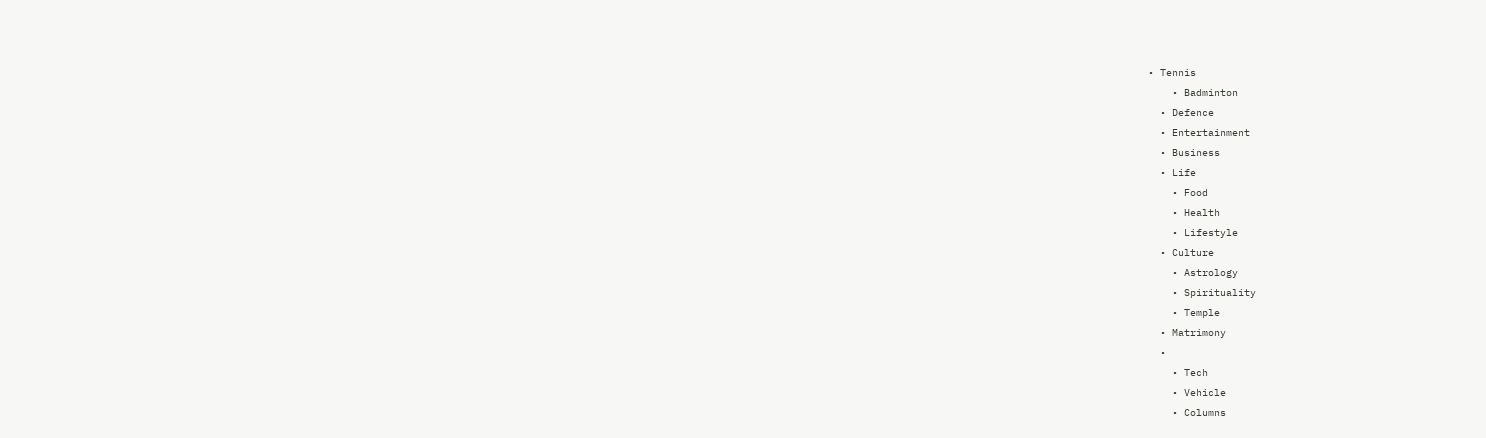• Tennis
    • Badminton
  • Defence
  • Entertainment
  • Business
  • Life
    • Food
    • Health
    • Lifestyle
  • Culture
    • Astrology
    • Spirituality
    • Temple
  • Matrimony
  •
    • Tech
    • Vehicle
    • Columns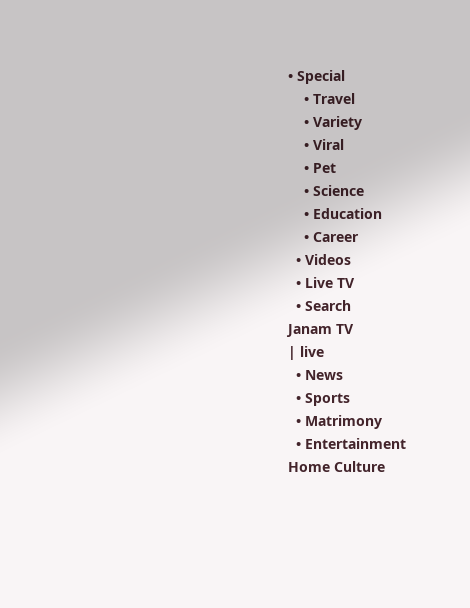• Special
    • Travel
    • Variety
    • Viral
    • Pet
    • Science
    • Education
    • Career
  • Videos
  • Live TV
  • Search
Janam TV
| live
  • News
  • Sports
  • Matrimony
  • Entertainment
Home Culture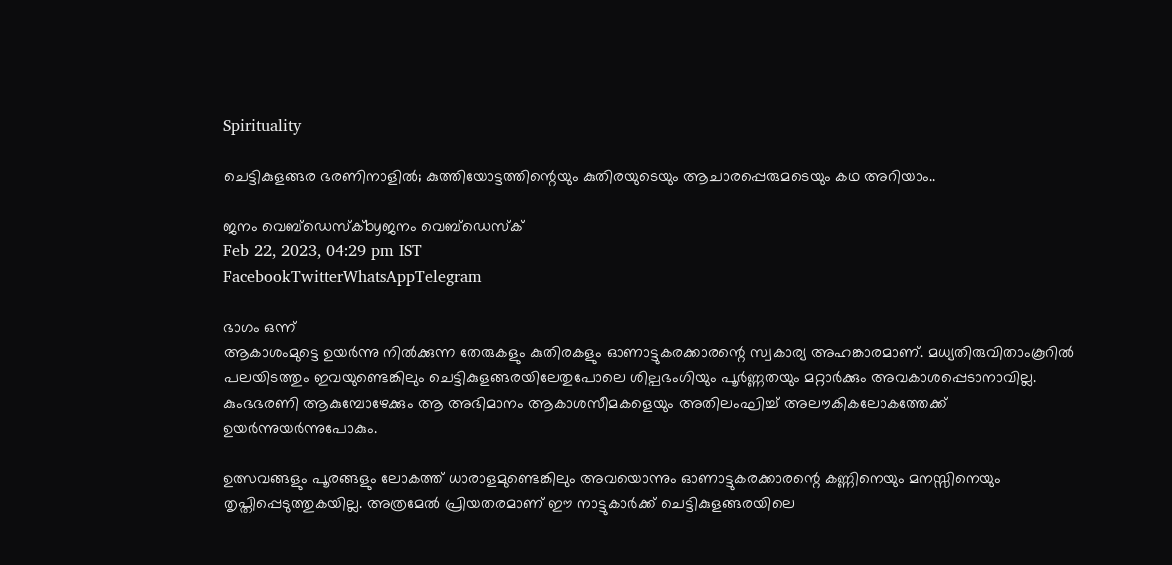Spirituality

ചെട്ടികുളങ്ങര ഭരണിനാളിൽ; കുത്തിയോട്ടത്തിന്റെയും കുതിരയുടെയും ആചാരപ്പെരുമടെയും കഥ അറിയാം..

ജനം വെബ്‌ഡെസ്ക്byജനം വെബ്‌ഡെസ്ക്
Feb 22, 2023, 04:29 pm IST
FacebookTwitterWhatsAppTelegram

ഭാഗം ഒന്ന്
ആകാശംമുട്ടെ ഉയർന്നു നിൽക്കുന്ന തേരുകളും കുതിരകളും ഓണാട്ടുകരക്കാരന്റെ സ്വകാര്യ അഹങ്കാരമാണ്. മധ്യതിരുവിതാംകൂറിൽ പലയിടത്തും ഇവയുണ്ടെങ്കിലും ചെട്ടികുളങ്ങരയിലേതുപോലെ ശില്പഭംഗിയും പൂർണ്ണതയും മറ്റാർക്കും അവകാശപ്പെടാനാവില്ല. കുംഭഭരണി ആകുമ്പോഴേക്കും ആ അഭിമാനം ആകാശസീമകളെയും അതിലംഘിച്ച് അലൗകികലോകത്തേക്ക് ഉയർന്നുയർന്നുപോകും.

ഉത്സവങ്ങളും പൂരങ്ങളും ലോകത്ത് ധാരാളമുണ്ടെങ്കിലും അവയൊന്നും ഓണാട്ടുകരക്കാരന്റെ കണ്ണിനെയും മനസ്സിനെയും തൃപ്തിപ്പെടുത്തുകയില്ല. അത്രമേൽ പ്രിയതരമാണ് ഈ നാട്ടുകാർക്ക് ചെട്ടികുളങ്ങരയിലെ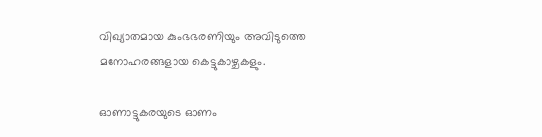വിഖ്യാതമായ കുംഭഭരണിയും അവിടുത്തെ മനോഹരങ്ങളായ കെട്ടുകാഴ്ചകളും.

ഓണാട്ടുകരയുടെ ഓണം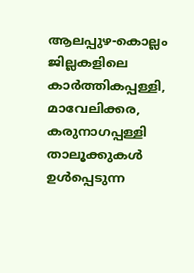ആലപ്പുഴ-കൊല്ലം ജില്ലകളിലെ കാർത്തികപ്പള്ളി, മാവേലിക്കര, കരുനാഗപ്പള്ളി താലൂക്കുകൾ ഉൾപ്പെടുന്ന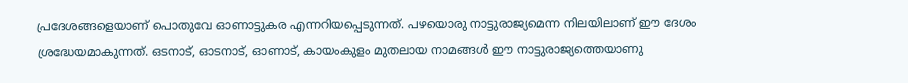പ്രദേശങ്ങളെയാണ് പൊതുവേ ഓണാട്ടുകര എന്നറിയപ്പെടുന്നത്. പഴയൊരു നാട്ടുരാജ്യമെന്ന നിലയിലാണ് ഈ ദേശം ശ്രദ്ധേയമാകുന്നത്. ഒടനാട്, ഓടനാട്, ഓണാട്, കായംകുളം മുതലായ നാമങ്ങൾ ഈ നാട്ടുരാജ്യത്തെയാണു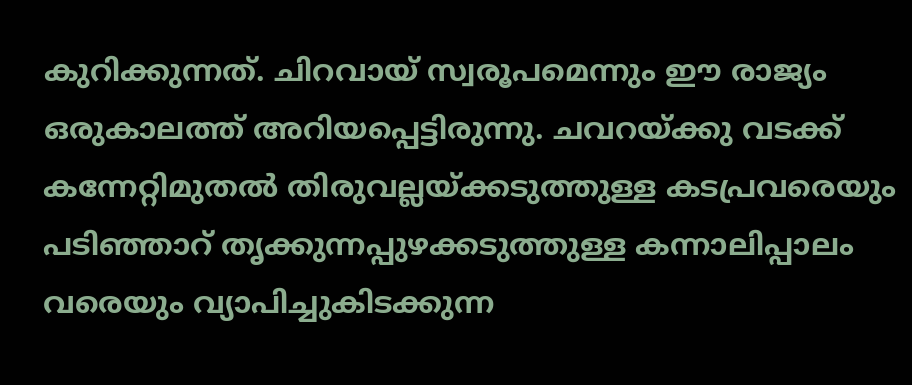കുറിക്കുന്നത്. ചിറവായ് സ്വരൂപമെന്നും ഈ രാജ്യം ഒരുകാലത്ത് അറിയപ്പെട്ടിരുന്നു. ചവറയ്‌ക്കു വടക്ക് കന്നേറ്റിമുതൽ തിരുവല്ലയ്‌ക്കടുത്തുള്ള കടപ്രവരെയും പടിഞ്ഞാറ് തൃക്കുന്നപ്പുഴക്കടുത്തുള്ള കന്നാലിപ്പാലം വരെയും വ്യാപിച്ചുകിടക്കുന്ന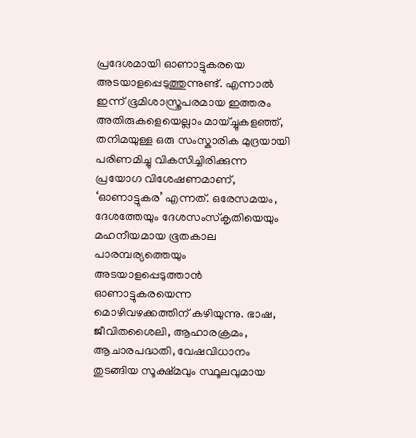പ്രദേശമായി ഓണാട്ടുകരയെ അടയാളപ്പെടുത്തുന്നുണ്ട്. എന്നാൽ ഇന്ന് ഭൂമിശാസ്ത്രപരമായ ഇത്തരം അതിരുകളെയെല്ലാം മായ്ച്ചുകളഞ്ഞ്, തനിമയുള്ള ഒരു സംസ്കാരിക മുദ്രയായി പരിണമിച്ചു വികസിച്ചിരിക്കുന്ന പ്രയോഗ വിശേഷണമാണ്, ‘ഓണാട്ടുകര’ എന്നത്. ഒരേസമയം, ദേശത്തേയും ദേശസംസ്കൃതിയെയും മഹനീയമായ ഭൂതകാല പാരമ്പര്യത്തെയും അടയാളപ്പെടുത്താൻ ഓണാട്ടുകരയെന്ന മൊഴിവഴക്കത്തിന് കഴിയുന്നു. ഭാഷ, ജീവിതശൈലി, ആഹാരക്രമം, ആചാരപദ്ധതി, വേഷവിധാനം തുടങ്ങിയ സൂക്ഷ്മവും സ്ഥൂലവുമായ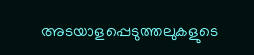അടയാളപ്പെടുത്തലുകളുടെ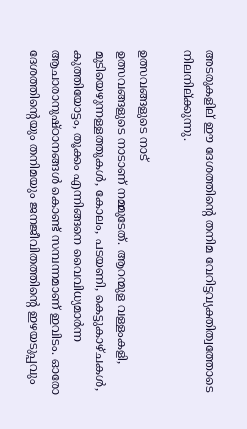അടരുകളില് ഈ ദേശത്തിന്റെ തനിമ വേറിട്ടവ്യക്തിത്വത്തോടെ നിലനില്ക്കുന്നു.

ഉത്സവങ്ങളുടെ നാട്
ഉത്സവങ്ങളുടെ നാടാണ് നമ്മുടേത്. ആറന്മുള വള്ളംകളി, മുടിയെഴുന്നള്ളത്തുകൾ, കോലം, പടയണി, കെട്ടുകാഴ്ചകൾ, കുത്തിയോട്ടം, തൂക്കം എന്നിങ്ങനെ വൈവിധ്യമാർന്ന ആചാരാനുഷ്ഠാനങ്ങൾ കൊണ്ട് സമ്പന്നമാണ് ഇവിടം. ഓരോ ദേശത്തിന്റെയും തനിമയും ജനജീവിതത്തിന്റെ ഇഴയടുപ്പവും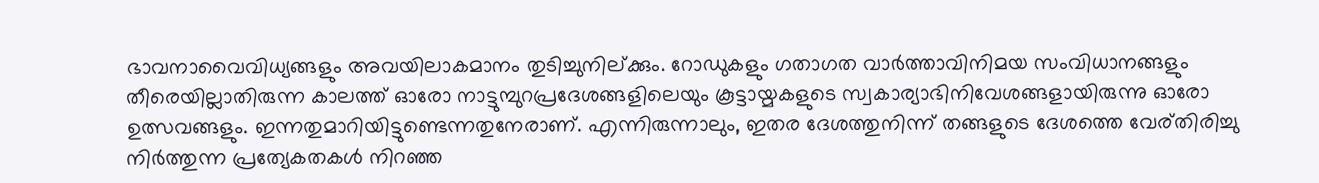ഭാവനാവൈവിധ്യങ്ങളും അവയിലാകമാനം തുടിച്ചുനില്ക്കും. റോഡുകളും ഗതാഗത വാർത്താവിനിമയ സംവിധാനങ്ങളും തീരെയില്ലാതിരുന്ന കാലത്ത് ഓരോ നാട്ടുമ്പുറപ്രദേശങ്ങളിലെയും കൂട്ടായ്മകളുടെ സ്വകാര്യാഭിനിവേശങ്ങളായിരുന്നു ഓരോ ഉത്സവങ്ങളും. ഇന്നതുമാറിയിട്ടുണ്ടെന്നതുനേരാണ്. എന്നിരുന്നാലും, ഇതര ദേശത്തുനിന്ന് തങ്ങളുടെ ദേശത്തെ വേര്തിരിച്ചു നിർത്തുന്ന പ്രത്യേകതകൾ നിറഞ്ഞ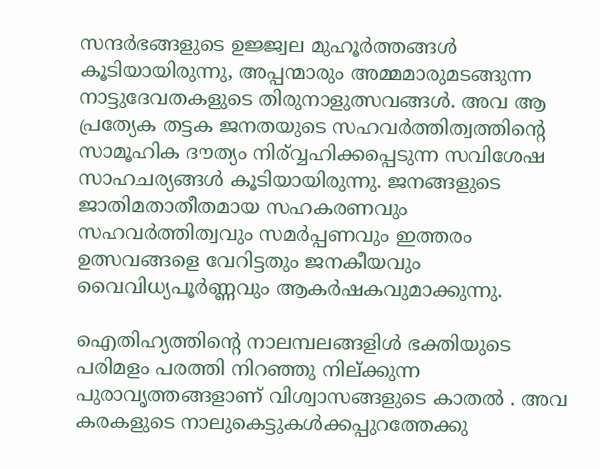സന്ദർഭങ്ങളുടെ ഉജ്ജ്വല മുഹൂർത്തങ്ങൾ കൂടിയായിരുന്നു, അപ്പന്മാരും അമ്മമാരുമടങ്ങുന്ന നാട്ടുദേവതകളുടെ തിരുനാളുത്സവങ്ങൾ. അവ ആ പ്രത്യേക തട്ടക ജനതയുടെ സഹവർത്തിത്വത്തിന്റെ സാമൂഹിക ദൗത്യം നിര്വ്വഹിക്കപ്പെടുന്ന സവിശേഷ സാഹചര്യങ്ങൾ കൂടിയായിരുന്നു. ജനങ്ങളുടെ ജാതിമതാതീതമായ സഹകരണവും സഹവർത്തിത്വവും സമർപ്പണവും ഇത്തരം ഉത്സവങ്ങളെ വേറിട്ടതും ജനകീയവും വൈവിധ്യപൂർണ്ണവും ആകർഷകവുമാക്കുന്നു.

ഐതിഹ്യത്തിന്റെ നാലമ്പലങ്ങളിൾ ഭക്തിയുടെ പരിമളം പരത്തി നിറഞ്ഞു നില്ക്കുന്ന പുരാവൃത്തങ്ങളാണ് വിശ്വാസങ്ങളുടെ കാതൽ . അവ കരകളുടെ നാലുകെട്ടുകൾക്കപ്പുറത്തേക്കു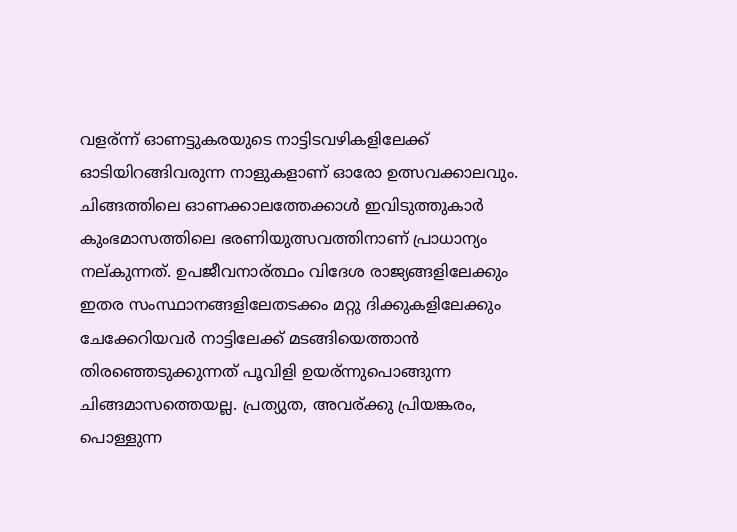വളര്ന്ന് ഓണട്ടുകരയുടെ നാട്ടിടവഴികളിലേക്ക് ഓടിയിറങ്ങിവരുന്ന നാളുകളാണ് ഓരോ ഉത്സവക്കാലവും. ചിങ്ങത്തിലെ ഓണക്കാലത്തേക്കാൾ ഇവിടുത്തുകാർ കുംഭമാസത്തിലെ ഭരണിയുത്സവത്തിനാണ് പ്രാധാന്യം നല്കുന്നത്. ഉപജീവനാര്ത്ഥം വിദേശ രാജ്യങ്ങളിലേക്കും ഇതര സംസ്ഥാനങ്ങളിലേതടക്കം മറ്റു ദിക്കുകളിലേക്കും ചേക്കേറിയവർ നാട്ടിലേക്ക് മടങ്ങിയെത്താൻ തിരഞ്ഞെടുക്കുന്നത് പൂവിളി ഉയര്ന്നുപൊങ്ങുന്ന ചിങ്ങമാസത്തെയല്ല. പ്രത്യുത, അവര്ക്കു പ്രിയങ്കരം, പൊള്ളുന്ന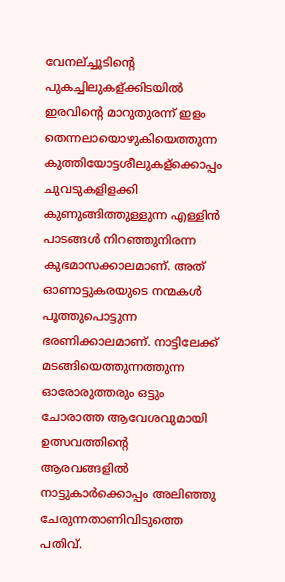വേനല്ച്ചൂടിന്റെ പുകച്ചിലുകള്ക്കിടയിൽ ഇരവിന്റെ മാറുതുരന്ന് ഇളം തെന്നലായൊഴുകിയെത്തുന്ന കുത്തിയോട്ടശീലുകള്ക്കൊപ്പം ചുവടുകളിളക്കി കുണുങ്ങിത്തുള്ളുന്ന എള്ളിൻ പാടങ്ങൾ നിറഞ്ഞുനിരന്ന കുഭമാസക്കാലമാണ്. അത് ഓണാട്ടുകരയുടെ നന്മകൾ പൂത്തുപൊട്ടുന്ന ഭരണിക്കാലമാണ്. നാട്ടിലേക്ക് മടങ്ങിയെത്തുന്നത്തുന്ന ഓരോരുത്തരും ഒട്ടും ചോരാത്ത ആവേശവുമായി ഉത്സവത്തിന്റെ ആരവങ്ങളിൽ നാട്ടുകാർക്കൊപ്പം അലിഞ്ഞു ചേരുന്നതാണിവിടുത്തെ പതിവ്.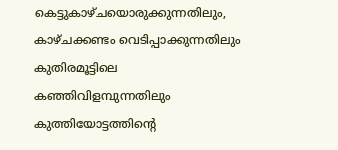കെട്ടുകാഴ്ചയൊരുക്കുന്നതിലും, കാഴ്ചക്കണ്ടം വെടിപ്പാക്കുന്നതിലും കുതിരമൂട്ടിലെ കഞ്ഞിവിളമ്പുന്നതിലും കുത്തിയോട്ടത്തിന്റെ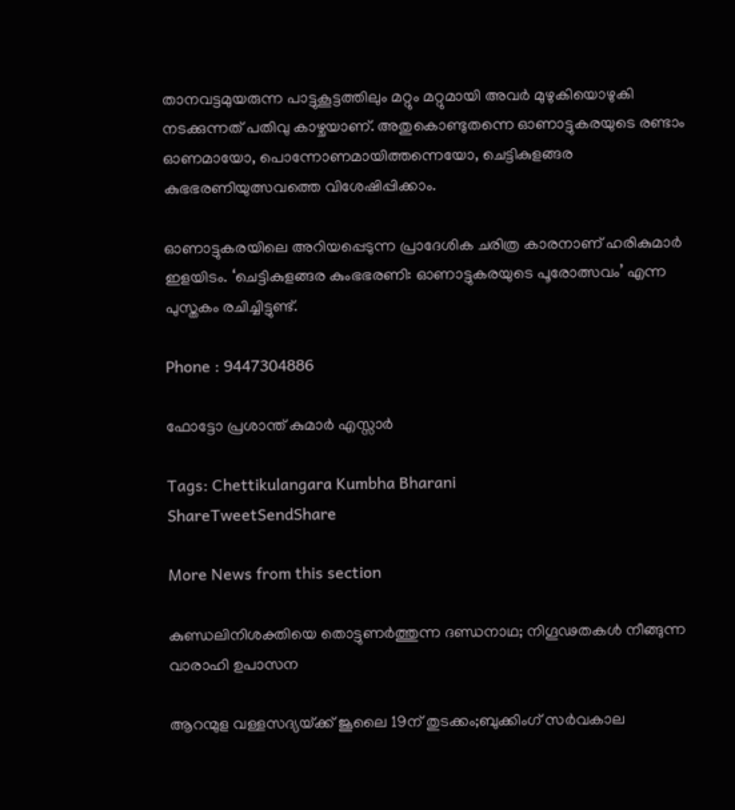താനവട്ടമുയരുന്ന പാട്ടുകൂട്ടത്തിലും മറ്റും മറ്റുമായി അവർ മുഴുകിയൊഴുകി നടക്കുന്നത് പതിവു കാഴ്ചയാണ്. അതുകൊണ്ടുതന്നെ ഓണാട്ടുകരയുടെ രണ്ടാം ഓണമായോ, പൊന്നോണമായിത്തന്നെയോ, ചെട്ടികുളങ്ങര കുഭഭരണിയുത്സവത്തെ വിശേഷിപ്പിക്കാം.

ഓണാട്ടുകരയിലെ അറിയപ്പെടുന്ന പ്രാദേശിക ചരിത്ര കാരനാണ്‌ ഹരികുമാർ ഇളയിടം. ‘ചെട്ടികുളങ്ങര കുംഭഭരണി: ഓണാട്ടുകരയുടെ പൂരോത്സവം’ എന്ന പുസ്തകം രചിച്ചിട്ടുണ്ട്.

Phone : 9447304886

ഫോട്ടോ പ്രശാന്ത് കുമാർ എസ്സാർ

Tags: Chettikulangara Kumbha Bharani
ShareTweetSendShare

More News from this section

കുണ്ഡലിനിശക്തിയെ തൊട്ടുണർത്തുന്ന ദണ്ഡനാഥ; നിഗൂഢതകൾ നീങ്ങുന്ന വാരാഹി ഉപാസന

ആറന്മുള വള്ളസദ്യയ്‌ക്ക് ജൂലൈ 19ന് തുടക്കം;ബുക്കിംഗ് സർവകാല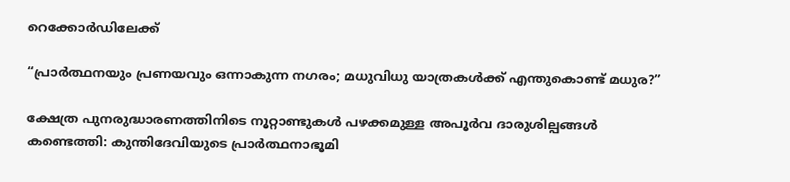റെക്കോർഡിലേക്ക്

“പ്രാർത്ഥനയും പ്രണയവും ഒന്നാകുന്ന നഗരം; മധുവിധു യാത്രകൾക്ക് എന്തുകൊണ്ട് മധുര?”

ക്ഷേത്ര പുനരുദ്ധാരണത്തിനിടെ നൂറ്റാണ്ടുകൾ പഴക്കമുള്ള അപൂർവ ദാരുശില്പങ്ങൾ കണ്ടെത്തി: കുന്തിദേവിയുടെ പ്രാർത്ഥനാഭൂമി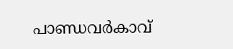പാണ്ഡവർകാവ്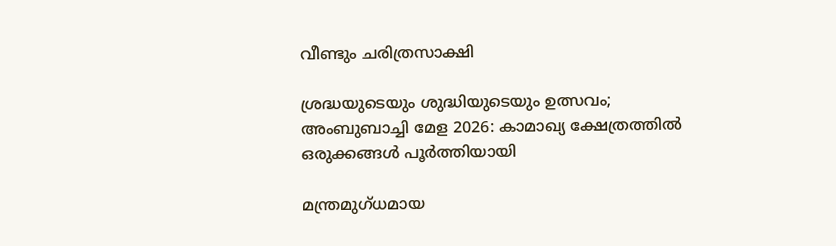വീണ്ടും ചരിത്രസാക്ഷി

ശ്രദ്ധയുടെയും ശുദ്ധിയുടെയും ഉത്സവം; അംബുബാച്ചി മേള 2026: കാമാഖ്യ ക്ഷേത്രത്തിൽ ഒരുക്കങ്ങൾ പൂർത്തിയായി

മന്ത്രമുഗ്ധമായ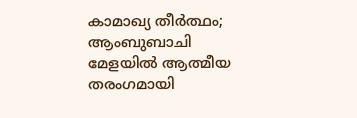കാമാഖ്യ തീർത്ഥം; ആംബുബാചി മേളയിൽ ആത്മീയ തരംഗമായി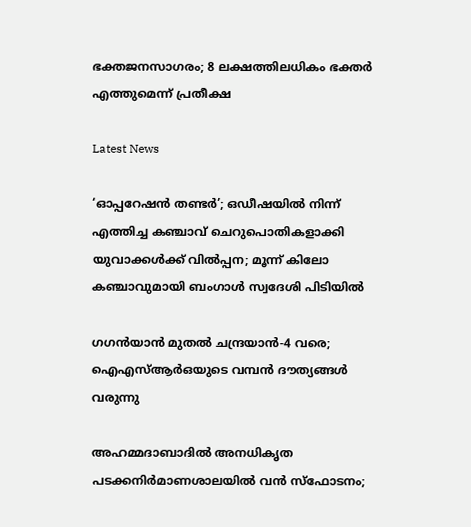ഭക്തജനസാഗരം; 8 ലക്ഷത്തിലധികം ഭക്തർ എത്തുമെന്ന് പ്രതീക്ഷ

Latest News

‘ഓപ്പറേഷന്‍ തണ്ടര്‍’; ഒഡീഷയില്‍ നിന്ന് എത്തിച്ച കഞ്ചാവ് ചെറുപൊതികളാക്കി യുവാക്കള്‍ക്ക് വില്‍പ്പന; മൂന്ന് കിലോ കഞ്ചാവുമായി ബംഗാള്‍ സ്വദേശി പിടിയില്‍

ഗഗന്‍യാന്‍ മുതല്‍ ചന്ദ്രയാന്‍-4 വരെ; ഐഎസ്ആര്‍ഒയുടെ വമ്പന്‍ ദൗത്യങ്ങള്‍ വരുന്നു

അഹമ്മദാബാദില്‍ അനധികൃത പടക്കനിര്‍മാണശാലയില്‍ വന്‍ സ്‌ഫോടനം;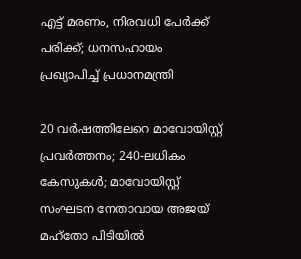എട്ട് മരണം, നിരവധി പേര്‍ക്ക് പരിക്ക്; ധനസഹായം പ്രഖ്യാപിച്ച് പ്രധാനമന്ത്രി

20 വര്‍ഷത്തിലേറെ മാവോയിസ്റ്റ് പ്രവര്‍ത്തനം; 240-ലധികം കേസുകള്‍; മാവോയിസ്റ്റ് സംഘടന നേതാവായ അജയ് മഹ്‌തോ പിടിയില്‍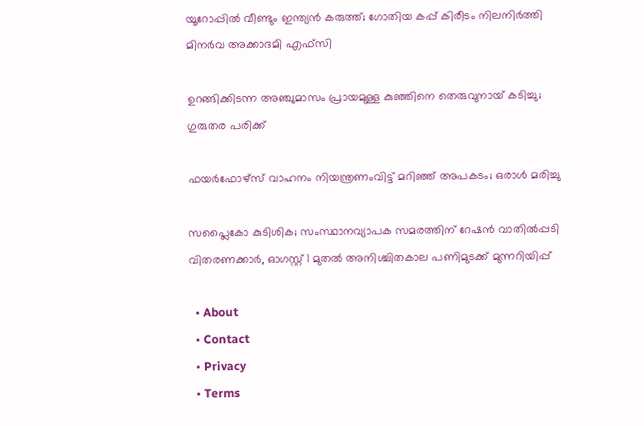യൂറോപ്പില്‍ വീണ്ടും ഇന്ത്യന്‍ കരുത്ത്; ഗോതിയ കപ്പ് കിരീടം നിലനിര്‍ത്തി മിനര്‍വ അക്കാദമി എഫ്‌സി

ഉറങ്ങിക്കിടന്ന അഞ്ചുമാസം പ്രായമുള്ള കുഞ്ഞിനെ തെരുവുനായ് കടിച്ചു; ഗുരുതര പരിക്ക്

ഫയര്‍ഫോഴ്സ് വാഹനം നിയന്ത്രണംവിട്ട് മറിഞ്ഞ് അപകടം; ഒരാള്‍ മരിച്ചു

സപ്ലൈകോ കുടിശിക; സംസ്ഥാനവ്യാപക സമരത്തിന് റേഷന്‍ വാതില്‍പ്പടി വിതരണക്കാര്‍, ഓഗസ്റ്റ് 1 മുതല്‍ അനിശ്ചിതകാല പണിമുടക്ക് മുന്നറിയിപ്പ്

  • About
  • Contact
  • Privacy
  • Terms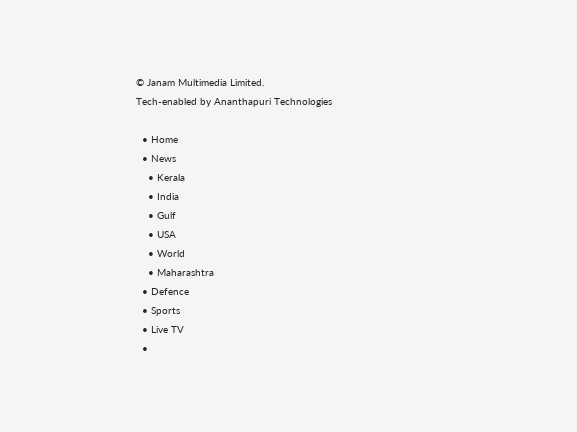© Janam Multimedia Limited.
Tech-enabled by Ananthapuri Technologies

  • Home
  • News
    • Kerala
    • India
    • Gulf
    • USA
    • World
    • Maharashtra
  • Defence
  • Sports
  • Live TV
  •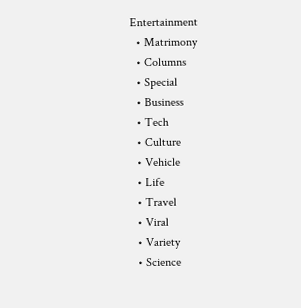Entertainment
  • Matrimony
  • Columns
  • Special
  • Business
  • Tech
  • Culture
  • Vehicle
  • Life
  • Travel
  • Viral
  • Variety
  • Science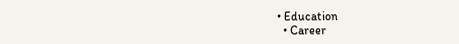• Education
  • Career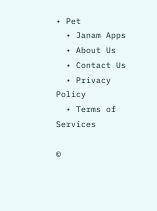• Pet
  • Janam Apps
  • About Us
  • Contact Us
  • Privacy Policy
  • Terms of Services

©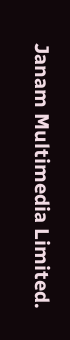Janam Multimedia Limited.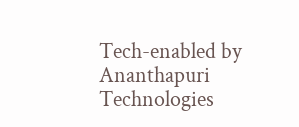Tech-enabled by Ananthapuri Technologies